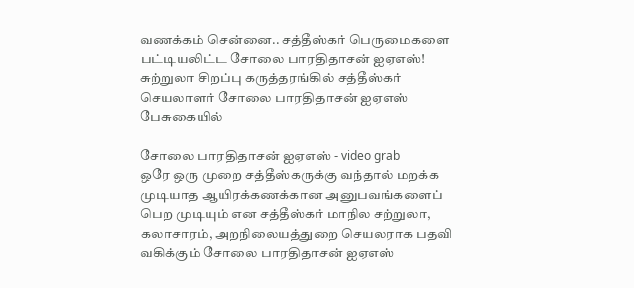வணக்கம் சென்னை.. சத்தீஸ்கர் பெருமைகளை பட்டியலிட்ட சோலை பாரதிதாசன் ஐஏஎஸ்!
சுற்றுலா சிறப்பு கருத்தரங்கில் சத்தீஸ்கர் செயலாளர் சோலை பாரதிதாசன் ஐஏஎஸ் பேசுகையில்

சோலை பாரதிதாசன் ஐஏஎஸ் - video grab
ஒரே ஒரு முறை சத்தீஸ்கருக்கு வந்தால் மறக்க முடியாத ஆயிரக்கணக்கான அனுபவங்களைப் பெற முடியும் என சத்தீஸ்கர் மாநில சற்றுலா, கலாசாரம், அறநிலையத்துறை செயலராக பதவி வகிக்கும் சோலை பாரதிதாசன் ஐஏஎஸ்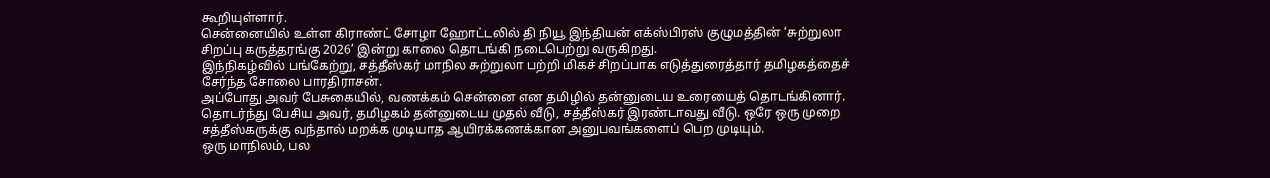கூறியுள்ளார்.
சென்னையில் உள்ள கிராண்ட் சோழா ஹோட்டலில் தி நியூ இந்தியன் எக்ஸ்பிரஸ் குழுமத்தின் ‘சுற்றுலா சிறப்பு கருத்தரங்கு 2026’ இன்று காலை தொடங்கி நடைபெற்று வருகிறது.
இந்நிகழ்வில் பங்கேற்று, சத்தீஸ்கர் மாநில சுற்றுலா பற்றி மிகச் சிறப்பாக எடுத்துரைத்தார் தமிழகத்தைச் சேர்ந்த சோலை பாரதிராசன்.
அப்போது அவர் பேசுகையில், வணக்கம் சென்னை என தமிழில் தன்னுடைய உரையைத் தொடங்கினார். தொடர்ந்து பேசிய அவர், தமிழகம் தன்னுடைய முதல் வீடு, சத்தீஸ்கர் இரண்டாவது வீடு. ஒரே ஒரு முறை சத்தீஸ்கருக்கு வந்தால் மறக்க முடியாத ஆயிரக்கணக்கான அனுபவங்களைப் பெற முடியும்.
ஒரு மாநிலம், பல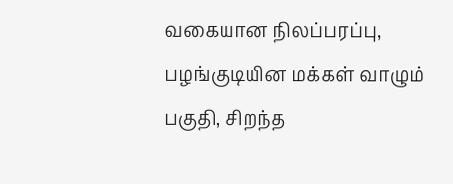வகையான நிலப்பரப்பு, பழங்குடியின மக்கள் வாழும் பகுதி, சிறந்த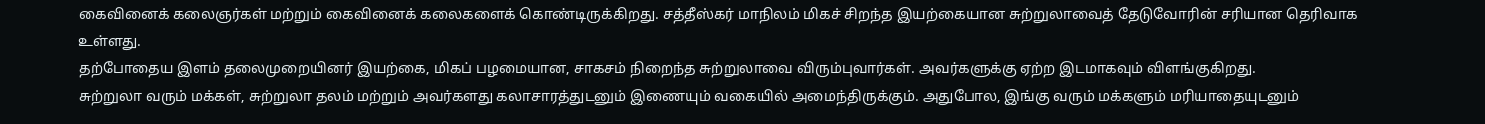கைவினைக் கலைஞர்கள் மற்றும் கைவினைக் கலைகளைக் கொண்டிருக்கிறது. சத்தீஸ்கர் மாநிலம் மிகச் சிறந்த இயற்கையான சுற்றுலாவைத் தேடுவோரின் சரியான தெரிவாக உள்ளது.
தற்போதைய இளம் தலைமுறையினர் இயற்கை, மிகப் பழமையான, சாகசம் நிறைந்த சுற்றுலாவை விரும்புவார்கள். அவர்களுக்கு ஏற்ற இடமாகவும் விளங்குகிறது.
சுற்றுலா வரும் மக்கள், சுற்றுலா தலம் மற்றும் அவர்களது கலாசாரத்துடனும் இணையும் வகையில் அமைந்திருக்கும். அதுபோல, இங்கு வரும் மக்களும் மரியாதையுடனும்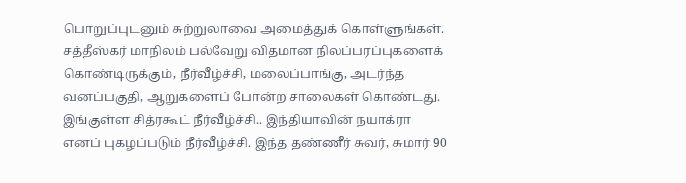பொறுப்புடனும் சுற்றுலாவை அமைத்துக் கொள்ளுங்கள்.
சத்தீஸ்கர் மாநிலம் பல்வேறு விதமான நிலப்பரப்புகளைக் கொண்டிருக்கும், நீர்வீழ்ச்சி, மலைப்பாங்கு, அடர்ந்த வனப்பகுதி, ஆறுகளைப் போன்ற சாலைகள் கொண்டது. இங்குள்ள சித்ரகூட் நீர்வீழ்ச்சி.. இந்தியாவின் நயாக்ரா எனப் புகழப்படும் நீர்வீழ்ச்சி. இந்த தண்ணீர் சுவர், சுமார் 90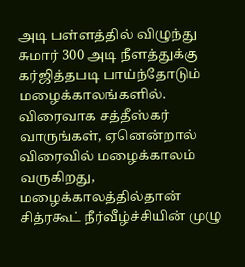அடி பள்ளத்தில் விழுந்து சுமார் 300 அடி நீளத்துக்கு கர்ஜித்தபடி பாய்ந்தோடும் மழைக்காலங்களில்.
விரைவாக சத்தீஸ்கர் வாருங்கள், ஏனென்றால் விரைவில் மழைக்காலம் வருகிறது, மழைக்காலத்தில்தான் சித்ரகூட் நீர்வீழ்ச்சியின் முழு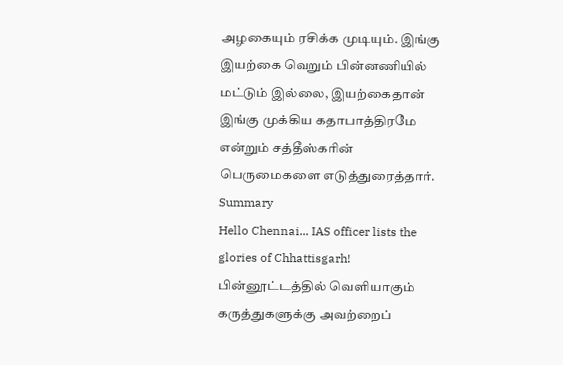அழகையும் ரசிக்க முடியும். இங்கு இயற்கை வெறும் பின்னணியில் மட்டும் இல்லை, இயற்கைதான் இங்கு முக்கிய கதாபாத்திரமே என்றும் சத்தீஸ்கரின் பெருமைகளை எடுத்துரைத்தார்.
Summary
Hello Chennai... IAS officer lists the glories of Chhattisgarh!
பின்னூட்டத்தில் வெளியாகும் கருத்துகளுக்கு அவற்றைப்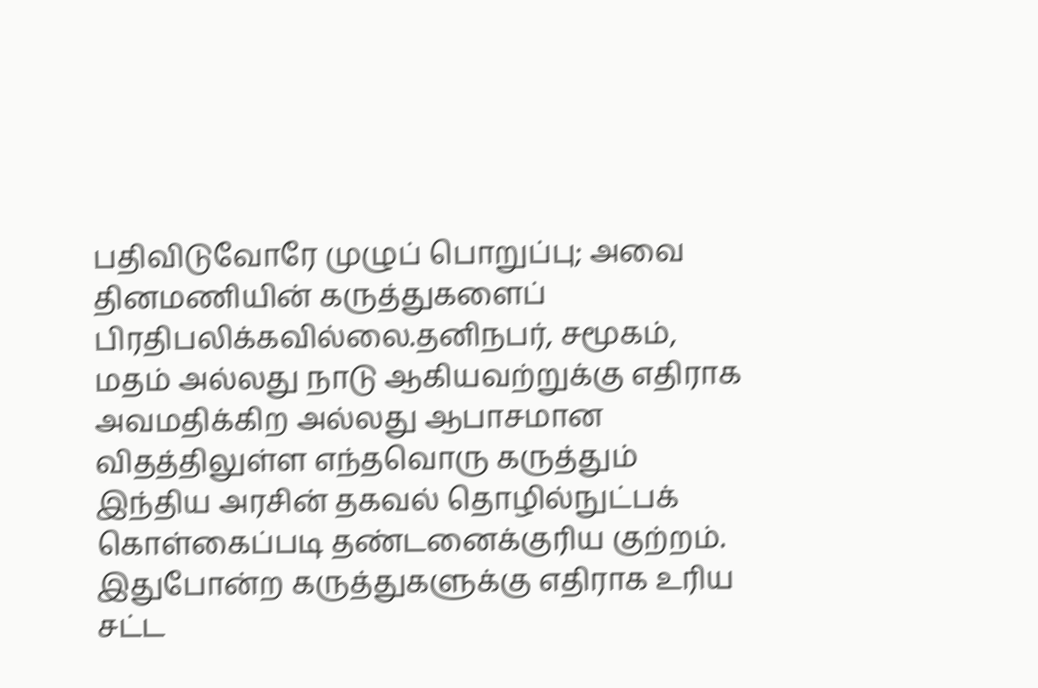பதிவிடுவோரே முழுப் பொறுப்பு; அவை தினமணியின் கருத்துகளைப் பிரதிபலிக்கவில்லை.தனிநபர், சமூகம், மதம் அல்லது நாடு ஆகியவற்றுக்கு எதிராக அவமதிக்கிற அல்லது ஆபாசமான விதத்திலுள்ள எந்தவொரு கருத்தும் இந்திய அரசின் தகவல் தொழில்நுட்பக் கொள்கைப்படி தண்டனைக்குரிய குற்றம். இதுபோன்ற கருத்துகளுக்கு எதிராக உரிய சட்ட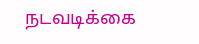நடவடிக்கை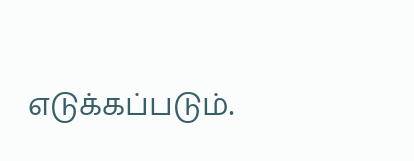எடுக்கப்படும்.